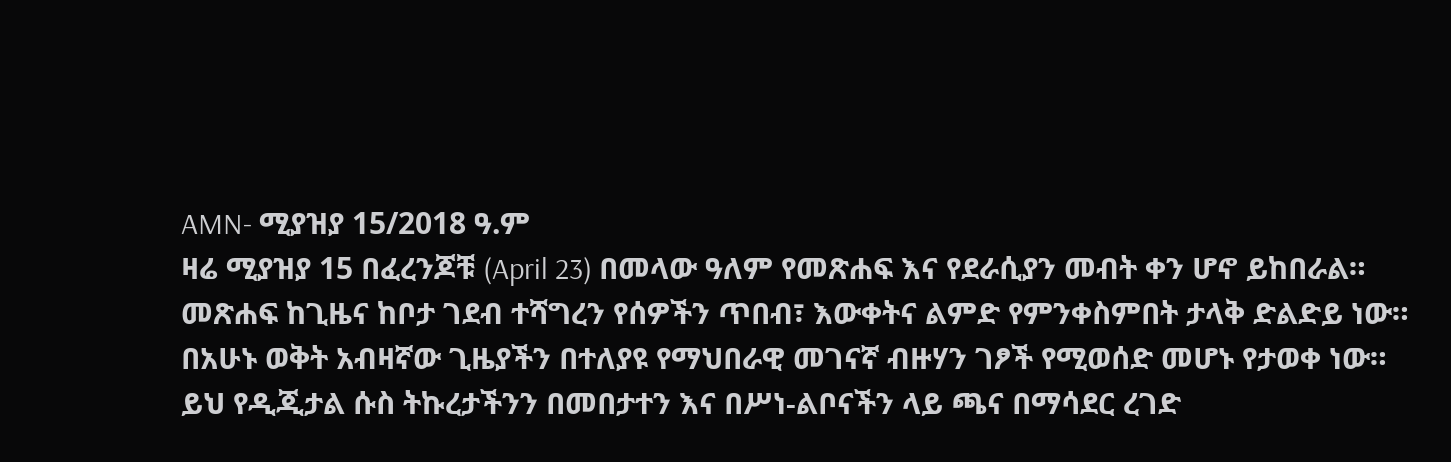AMN- ሚያዝያ 15/2018 ዓ.ም
ዛሬ ሚያዝያ 15 በፈረንጆቹ (April 23) በመላው ዓለም የመጽሐፍ እና የደራሲያን መብት ቀን ሆኖ ይከበራል።
መጽሐፍ ከጊዜና ከቦታ ገደብ ተሻግረን የሰዎችን ጥበብ፣ እውቀትና ልምድ የምንቀስምበት ታላቅ ድልድይ ነው።
በአሁኑ ወቅት አብዛኛው ጊዜያችን በተለያዩ የማህበራዊ መገናኛ ብዙሃን ገፆች የሚወሰድ መሆኑ የታወቀ ነው።
ይህ የዲጂታል ሱስ ትኩረታችንን በመበታተን እና በሥነ-ልቦናችን ላይ ጫና በማሳደር ረገድ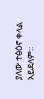ያለው ተፅዕኖ ቀላል አይደለም።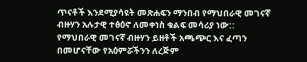ጥናቶች እንደሚያሳዩት መጽሐፍን ማንበብ የማህበራዊ መገናኛ ብዙሃን አሉታዊ ተፅዕኖ ለመቀነስ ቁልፍ መሳሪያ ነው::
የማህበራዊ መገናኛ ብዙሃን ይዘቶች አጫጭር እና ፈጣን በመሆናቸው የአዕምሯችንን ለረጅም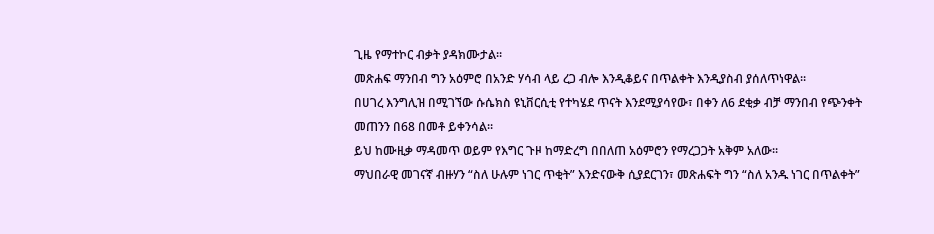ጊዜ የማተኮር ብቃት ያዳክሙታል።
መጽሐፍ ማንበብ ግን አዕምሮ በአንድ ሃሳብ ላይ ረጋ ብሎ እንዲቆይና በጥልቀት እንዲያስብ ያሰለጥነዋል።
በሀገረ እንግሊዝ በሚገኘው ሱሴክስ ዩኒቨርሲቲ የተካሄደ ጥናት እንደሚያሳየው፣ በቀን ለ6 ደቂቃ ብቻ ማንበብ የጭንቀት መጠንን በ68 በመቶ ይቀንሳል።
ይህ ከሙዚቃ ማዳመጥ ወይም የእግር ጉዞ ከማድረግ በበለጠ አዕምሮን የማረጋጋት አቅም አለው።
ማህበራዊ መገናኛ ብዙሃን “ስለ ሁሉም ነገር ጥቂት” እንድናውቅ ሲያደርገን፣ መጽሐፍት ግን “ስለ አንዱ ነገር በጥልቀት”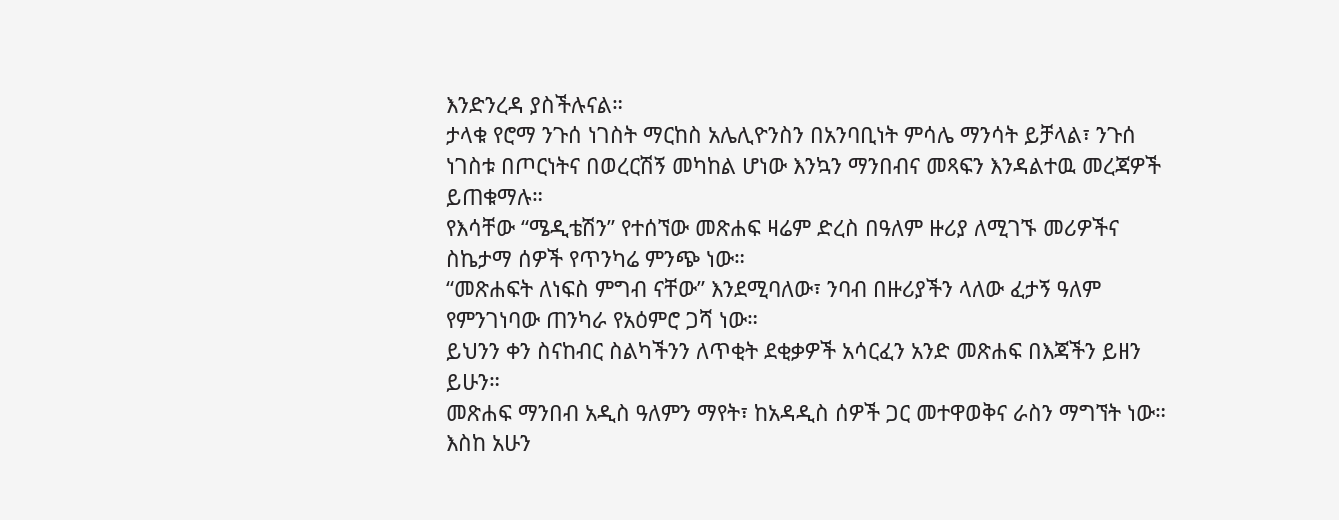እንድንረዳ ያስችሉናል።
ታላቁ የሮማ ንጉሰ ነገስት ማርከስ አሌሊዮንስን በአንባቢነት ምሳሌ ማንሳት ይቻላል፣ ንጉሰ ነገስቱ በጦርነትና በወረርሽኝ መካከል ሆነው እንኳን ማንበብና መጻፍን እንዳልተዉ መረጃዎች ይጠቁማሉ።
የእሳቸው “ሜዲቴሽን” የተሰኘው መጽሐፍ ዛሬም ድረስ በዓለም ዙሪያ ለሚገኙ መሪዎችና ስኬታማ ሰዎች የጥንካሬ ምንጭ ነው።
“መጽሐፍት ለነፍስ ምግብ ናቸው” እንደሚባለው፣ ንባብ በዙሪያችን ላለው ፈታኝ ዓለም የምንገነባው ጠንካራ የአዕምሮ ጋሻ ነው።
ይህንን ቀን ስናከብር ስልካችንን ለጥቂት ደቂቃዎች አሳርፈን አንድ መጽሐፍ በእጃችን ይዘን ይሁን።
መጽሐፍ ማንበብ አዲስ ዓለምን ማየት፣ ከአዳዲስ ሰዎች ጋር መተዋወቅና ራስን ማግኘት ነው።
እስከ አሁን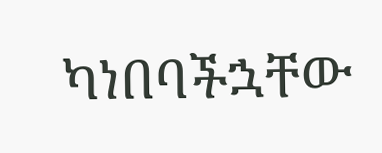ካነበባችኋቸው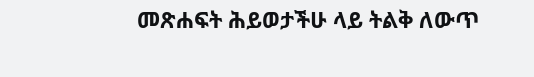መጽሐፍት ሕይወታችሁ ላይ ትልቅ ለውጥ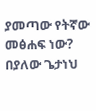ያመጣው የትኛው መፅሐፍ ነው?
በያለው ጌታነህ